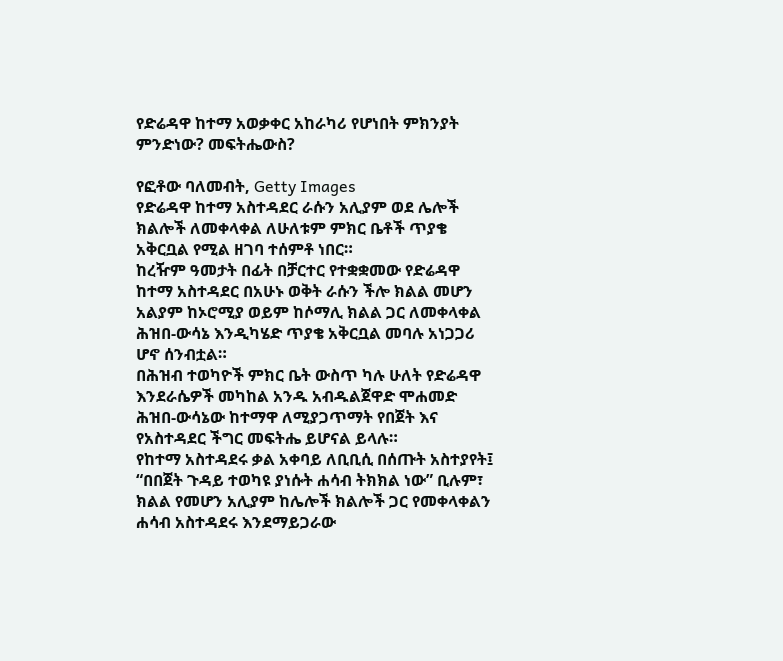የድሬዳዋ ከተማ አወቃቀር አከራካሪ የሆነበት ምክንያት ምንድነው? መፍትሔውስ?

የፎቶው ባለመብት, Getty Images
የድሬዳዋ ከተማ አስተዳደር ራሱን አሊያም ወደ ሌሎች ክልሎች ለመቀላቀል ለሁለቱም ምክር ቤቶች ጥያቄ አቅርቧል የሚል ዘገባ ተሰምቶ ነበር።
ከረዥም ዓመታት በፊት በቻርተር የተቋቋመው የድሬዳዋ ከተማ አስተዳደር በአሁኑ ወቅት ራሱን ችሎ ክልል መሆን አልያም ከኦሮሚያ ወይም ከሶማሊ ክልል ጋር ለመቀላቀል ሕዝበ-ውሳኔ እንዲካሄድ ጥያቄ አቅርቧል መባሉ አነጋጋሪ ሆኖ ሰንብቷል።
በሕዝብ ተወካዮች ምክር ቤት ውስጥ ካሉ ሁለት የድሬዳዋ እንደራሴዎች መካከል አንዱ አብዱልጀዋድ ሞሐመድ ሕዝበ-ውሳኔው ከተማዋ ለሚያጋጥማት የበጀት እና የአስተዳደር ችግር መፍትሔ ይሆናል ይላሉ።
የከተማ አስተዳደሩ ቃል አቀባይ ለቢቢሲ በሰጡት አስተያየት፤ “በበጀት ጉዳይ ተወካዩ ያነሱት ሐሳብ ትክክል ነው” ቢሉም፣ ክልል የመሆን አሊያም ከሌሎች ክልሎች ጋር የመቀላቀልን ሐሳብ አስተዳደሩ እንደማይጋራው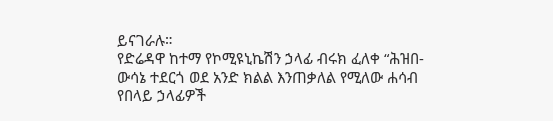ይናገራሉ።
የድሬዳዋ ከተማ የኮሚዩኒኬሽን ኃላፊ ብሩክ ፈለቀ “ሕዝበ-ውሳኔ ተደርጎ ወደ አንድ ክልል እንጠቃለል የሚለው ሐሳብ የበላይ ኃላፊዎች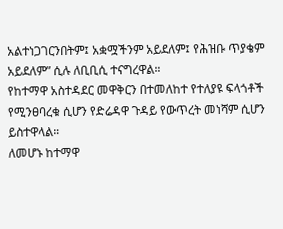አልተነጋገርንበትም፤ አቋሟችንም አይደለም፤ የሕዝቡ ጥያቄም አይደለም” ሲሉ ለቢቢሲ ተናግረዋል።
የከተማዋ አስተዳደር መዋቅርን በተመለከተ የተለያዩ ፍላጎቶች የሚንፀባረቁ ሲሆን የድሬዳዋ ጉዳይ የውጥረት መነሻም ሲሆን ይስተዋላል።
ለመሆኑ ከተማዋ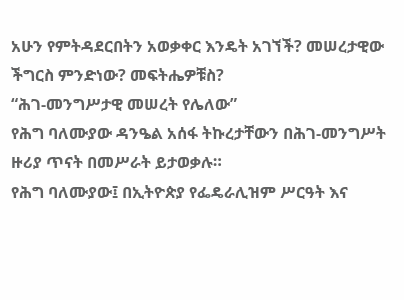አሁን የምትዳደርበትን አወቃቀር እንዴት አገኘች? መሠረታዊው ችግርስ ምንድነው? መፍትሔዎቹስ?
“ሕገ-መንግሥታዊ መሠረት የሌለው”
የሕግ ባለሙያው ዳንዔል አሰፋ ትኩረታቸውን በሕገ-መንግሥት ዙሪያ ጥናት በመሥራት ይታወቃሉ።
የሕግ ባለሙያው፤ በኢትዮጵያ የፌዴራሊዝም ሥርዓት እና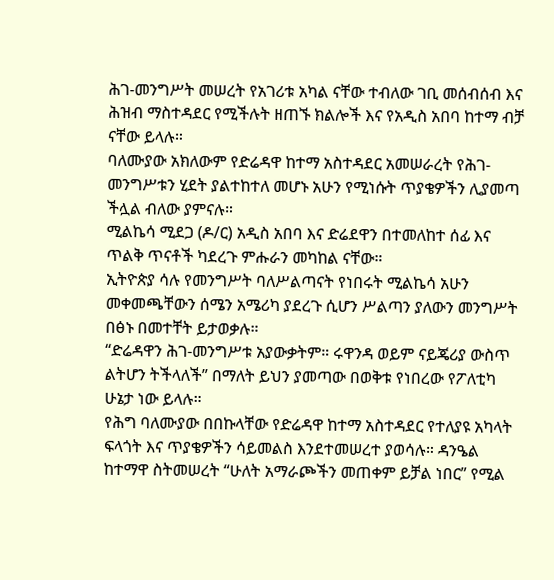ሕገ-መንግሥት መሠረት የአገሪቱ አካል ናቸው ተብለው ገቢ መሰብሰብ እና ሕዝብ ማስተዳደር የሚችሉት ዘጠኙ ክልሎች እና የአዲስ አበባ ከተማ ብቻ ናቸው ይላሉ።
ባለሙያው አክለውም የድሬዳዋ ከተማ አስተዳደር አመሠራረት የሕገ-መንግሥቱን ሂደት ያልተከተለ መሆኑ አሁን የሚነሱት ጥያቄዎችን ሊያመጣ ችሏል ብለው ያምናሉ።
ሚልኬሳ ሚደጋ (ዶ/ር) አዲስ አበባ እና ድሬደዋን በተመለከተ ሰፊ እና ጥልቅ ጥናቶች ካደረጉ ምሑራን መካከል ናቸው።
ኢትዮጵያ ሳሉ የመንግሥት ባለሥልጣናት የነበሩት ሚልኬሳ አሁን መቀመጫቸውን ሰሜን አሜሪካ ያደረጉ ሲሆን ሥልጣን ያለውን መንግሥት በፅኑ በመተቸት ይታወቃሉ።
“ድሬዳዋን ሕገ-መንግሥቱ አያውቃትም። ሩዋንዳ ወይም ናይጄሪያ ውስጥ ልትሆን ትችላለች” በማለት ይህን ያመጣው በወቅቱ የነበረው የፖለቲካ ሁኔታ ነው ይላሉ።
የሕግ ባለሙያው በበኩላቸው የድሬዳዋ ከተማ አስተዳደር የተለያዩ አካላት ፍላጎት እና ጥያቄዎችን ሳይመልስ እንደተመሠረተ ያወሳሉ። ዳንዔል ከተማዋ ስትመሠረት “ሁለት አማራጮችን መጠቀም ይቻል ነበር” የሚል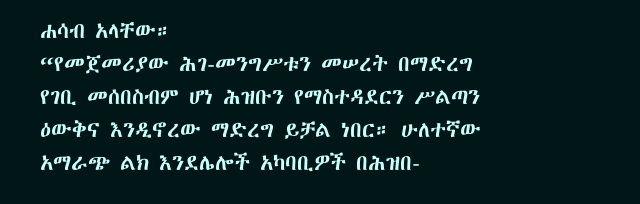ሐሳብ አላቸው።
“የመጀመሪያው ሕገ-መንግሥቱን መሠረት በማድረግ የገቢ መሰበስብም ሆነ ሕዝቡን የማስተዳደርን ሥልጣን ዕውቅና እንዲኖረው ማድረግ ይቻል ነበር። ሁለተኛው አማራጭ ልክ እንደሌሎች አካባቢዎች በሕዝበ-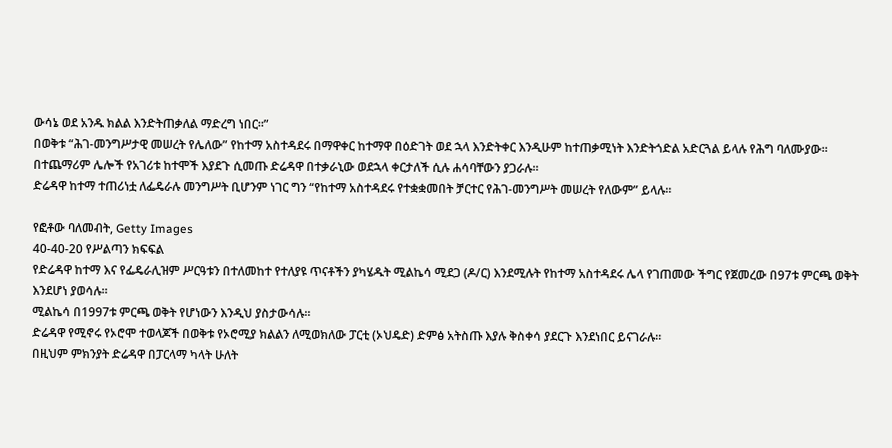ውሳኔ ወደ አንዱ ክልል እንድትጠቃለል ማድረግ ነበር።”
በወቅቱ “ሕገ-መንግሥታዊ መሠረት የሌለው” የከተማ አስተዳደሩ በማዋቀር ከተማዋ በዕድገት ወደ ኋላ እንድትቀር እንዲሁም ከተጠቃሚነት እንድትጎድል አድርጓል ይላሉ የሕግ ባለሙያው።
በተጨማሪም ሌሎች የአገሪቱ ከተሞች እያደጉ ሲመጡ ድሬዳዋ በተቃራኒው ወደኋላ ቀርታለች ሲሉ ሐሳባቸውን ያጋራሉ።
ድሬዳዋ ከተማ ተጠሪነቷ ለፌዴራሉ መንግሥት ቢሆንም ነገር ግን “የከተማ አስተዳደሩ የተቋቋመበት ቻርተር የሕገ-መንግሥት መሠረት የለውም” ይላሉ።

የፎቶው ባለመብት, Getty Images
40-40-20 የሥልጣን ክፍፍል
የድሬዳዋ ከተማ እና የፌዴራሊዝም ሥርዓቱን በተለመከተ የተለያዩ ጥናቶችን ያካሄዱት ሚልኬሳ ሚደጋ (ዶ/ር) እንደሚሉት የከተማ አስተዳደሩ ሌላ የገጠመው ችግር የጀመረው በ97ቱ ምርጫ ወቅት እንደሆነ ያወሳሉ።
ሚልኬሳ በ1997ቱ ምርጫ ወቅት የሆነውን እንዲህ ያስታውሳሉ።
ድሬዳዋ የሚኖሩ የኦሮሞ ተወላጆች በወቅቱ የኦሮሚያ ክልልን ለሚወክለው ፓርቲ (ኦህዴድ) ድምፅ አትስጡ እያሉ ቅስቀሳ ያደርጉ እንደነበር ይናገራሉ።
በዚህም ምክንያት ድሬዳዋ በፓርላማ ካላት ሁለት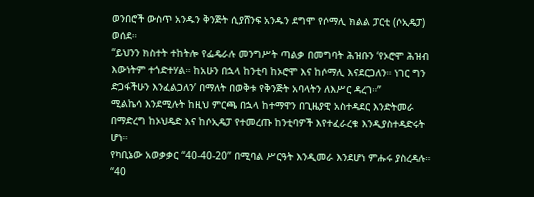ወንበሮች ውስጥ አንዱን ቅንጅት ሲያሸንፍ አንዱን ደግሞ የሶማሊ ክልል ፓርቲ (ሶኢዴፓ) ወሰደ።
“ይህንን ክስተት ተከትሎ የፌዴራሉ መንግሥት ጣልቃ በመግባት ሕዝቡን ‘የኦሮሞ ሕዝብ እውነትም ተጎድተሃል። ከአሁን በኋላ ከንቲባ ከኦሮሞ እና ከሶማሊ እናደርጋለን። ነገር ግን ድጋፋችሁን እንፈልጋለን’ በማለት በወቅቱ የቅንጅት አባላትን ለእሥር ዳረገ።”
ሚልኬሳ እንደሚሉት ከዚህ ምርጫ በኋላ ከተማዋን በጊዜያዊ አስተዳደር እንድትመራ በማድረግ ከኦህዴድ እና ከሶኢዴፓ የተመረጡ ከንቲባዎች እየተፈራረቁ እንዲያስተዳድሩት ሆነ።
የካቢኔው አወቃቃር “40-40-20” በሚባል ሥርዓት እንዲመራ እንደሆነ ምሑሩ ያስረዳሉ።
“40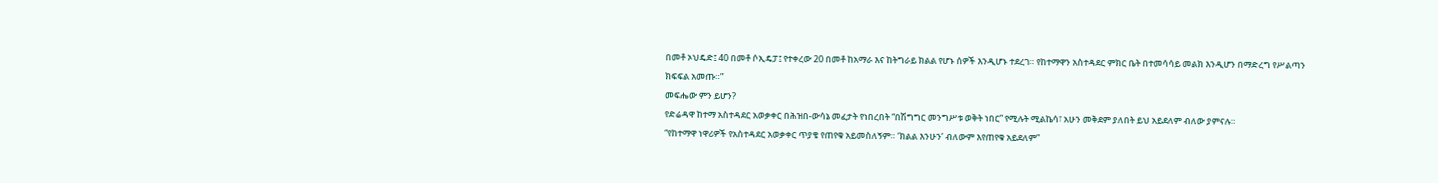በመቶ ኦህዴድ፤ 40 በመቶ ሶኢዴፓ፤ የተቀረው 20 በመቶ ከአማራ እና ከትግራይ ክልል የሆኑ ሰዎች እንዲሆኑ ተደረገ። የከተማዋን አስተዳደር ምክር ቤት በተመሳሳይ መልክ እንዲሆን በማድረግ የሥልጣን ክፍፍል አመጡ።”
መፍሔው ምን ይሆን?
የድሬዳዋ ከተማ አስተዳደር አወቃቀር በሕዝበ-ውሳኔ መፈታት የነበረበት “በሽግግር መንግሥቱ ወቅት ነበር” የሚሉት ሚልኬሳ፣ አሁን መቅደም ያለበት ይህ አይደለም ብለው ያምናሉ።
“የከተማዋ ነዋሪዎች የአስተዳደር አወቃቀር ጥያቄ የጠየቁ አይመስለኝም። ‘ክልል እንሁን’ ብለውም እየጠየቁ አይደለም”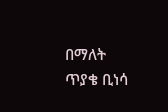በማለት ጥያቄ ቢነሳ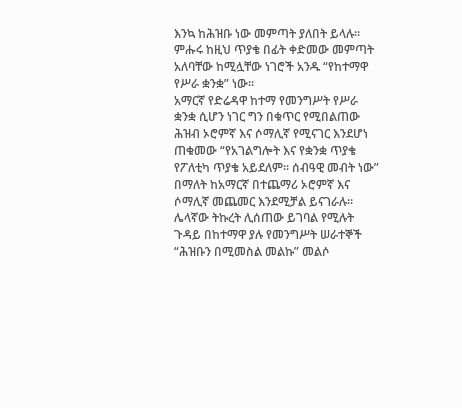እንኳ ከሕዝቡ ነው መምጣት ያለበት ይላሉ።
ምሑሩ ከዚህ ጥያቄ በፊት ቀድመው መምጣት አለባቸው ከሚሏቸው ነገሮች አንዱ “የከተማዋ የሥራ ቋንቋ” ነው።
አማርኛ የድሬዳዋ ከተማ የመንግሥት የሥራ ቋንቋ ሲሆን ነገር ግን በቁጥር የሚበልጠው ሕዝብ ኦሮምኛ እና ሶማሊኛ የሚናገር እንደሆነ ጠቁመው “የአገልግሎት እና የቋንቋ ጥያቄ የፖለቲካ ጥያቄ አይደለም። ሰብዓዊ መብት ነው” በማለት ከአማርኛ በተጨማሪ ኦሮምኛ እና ሶማሊኛ መጨመር እንደሚቻል ይናገራሉ።
ሌላኛው ትኩረት ሊሰጠው ይገባል የሚሉት ጉዳይ በከተማዋ ያሉ የመንግሥት ሠራተኞች “ሕዝቡን በሚመስል መልኩ” መልሶ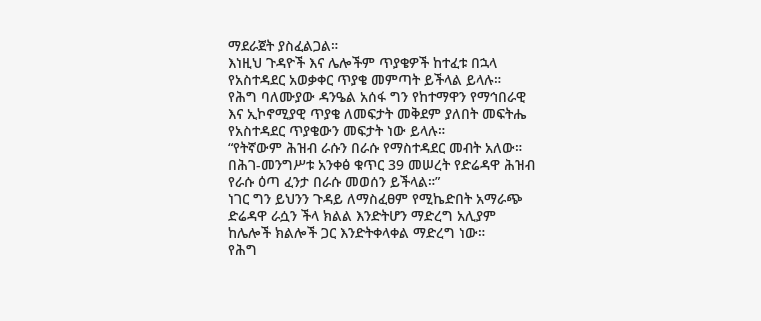ማደራጀት ያስፈልጋል።
እነዚህ ጉዳዮች እና ሌሎችም ጥያቄዎች ከተፈቱ በኋላ የአስተዳደር አወቃቀር ጥያቄ መምጣት ይችላል ይላሉ።
የሕግ ባለሙያው ዳንዔል አሰፋ ግን የከተማዋን የማኅበራዊ እና ኢኮኖሚያዊ ጥያቄ ለመፍታት መቅደም ያለበት መፍትሔ የአስተዳደር ጥያቄውን መፍታት ነው ይላሉ።
“የትኛውም ሕዝብ ራሱን በራሱ የማስተዳደር መብት አለው። በሕገ-መንግሥቱ አንቀፅ ቁጥር 39 መሠረት የድሬዳዋ ሕዝብ የራሱ ዕጣ ፈንታ በራሱ መወሰን ይችላል።”
ነገር ግን ይህንን ጉዳይ ለማስፈፀም የሚኬድበት አማራጭ ድሬዳዋ ራሷን ችላ ክልል እንድትሆን ማድረግ አሊያም ከሌሎች ክልሎች ጋር እንድትቀላቀል ማድረግ ነው።
የሕግ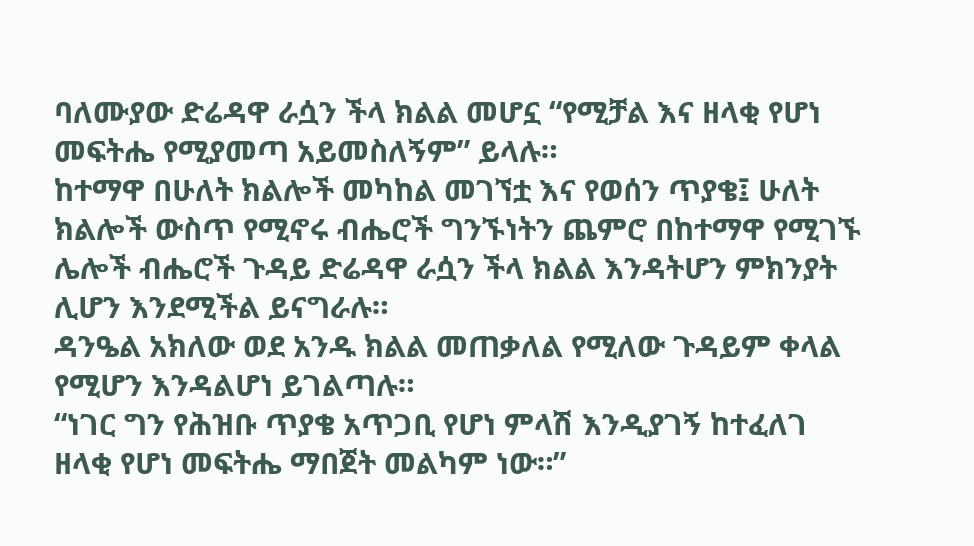ባለሙያው ድሬዳዋ ራሷን ችላ ክልል መሆኗ “የሚቻል እና ዘላቂ የሆነ መፍትሔ የሚያመጣ አይመስለኝም” ይላሉ።
ከተማዋ በሁለት ክልሎች መካከል መገኘቷ እና የወሰን ጥያቄ፤ ሁለት ክልሎች ውስጥ የሚኖሩ ብሔሮች ግንኙነትን ጨምሮ በከተማዋ የሚገኙ ሌሎች ብሔሮች ጉዳይ ድሬዳዋ ራሷን ችላ ክልል እንዳትሆን ምክንያት ሊሆን እንደሚችል ይናግራሉ።
ዳንዔል አክለው ወደ አንዱ ክልል መጠቃለል የሚለው ጉዳይም ቀላል የሚሆን እንዳልሆነ ይገልጣሉ።
“ነገር ግን የሕዝቡ ጥያቄ አጥጋቢ የሆነ ምላሽ እንዲያገኝ ከተፈለገ ዘላቂ የሆነ መፍትሔ ማበጀት መልካም ነው።”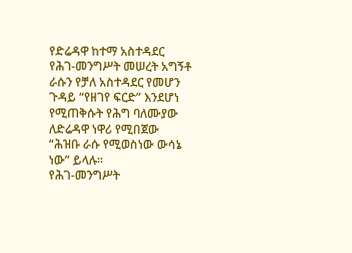የድሬዳዋ ከተማ አስተዳደር የሕገ-መንግሥት መሠረት አግኝቶ ራሱን የቻለ አስተዳደር የመሆን ጉዳይ “የዘገየ ፍርድ” እንደሆነ የሚጠቅሱት የሕግ ባለሙያው ለድሬዳዋ ነዋሪ የሚበጀው “ሕዝቡ ራሱ የሚወስነው ውሳኔ ነው” ይላሉ።
የሕገ-መንግሥት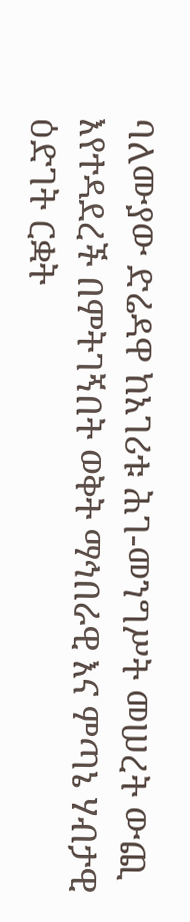ባለሙያው ድሬዳዋ ከአገሪቱ ሕገ-መንግሥት መሠረት ውጪ እየተዳደረች በምትገኝበት ወቅት ማኅበራዊ እና ምጣኔ ሃብታዊ ዕድገት ርቋት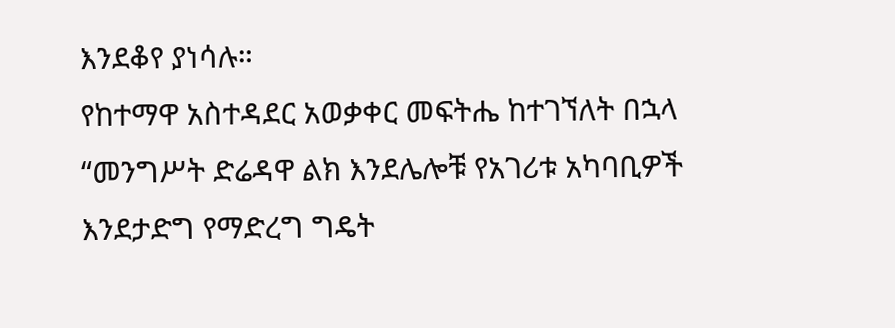እንደቆየ ያነሳሉ።
የከተማዋ አስተዳደር አወቃቀር መፍትሔ ከተገኘለት በኋላ “መንግሥት ድሬዳዋ ልክ እንደሌሎቹ የአገሪቱ አካባቢዎች እንደታድግ የማድረግ ግዴት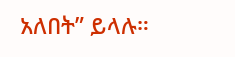አለበት” ይላሉ።